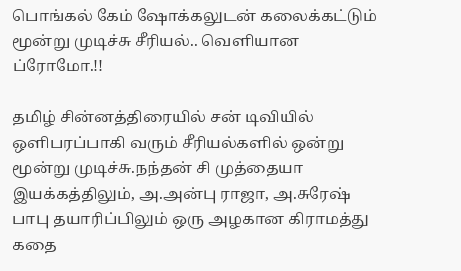பொங்கல் கேம் ஷோக்கலுடன் கலைக்கட்டும் மூன்று முடிச்சு சீரியல்.. வெளியான ப்ரோமோ.!!

தமிழ் சின்னத்திரையில் சன் டிவியில் ஒளிபரப்பாகி வரும் சீரியல்களில் ஒன்று மூன்று முடிச்சு.நந்தன் சி முத்தையா இயக்கத்திலும், அ.அன்பு ராஜா, அ.சுரேஷ் பாபு தயாரிப்பிலும் ஒரு அழகான கிராமத்து கதை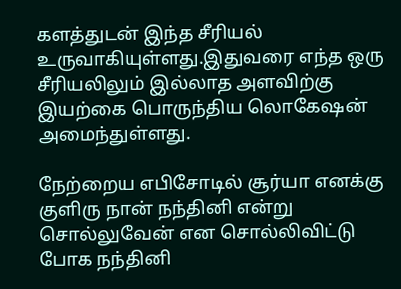களத்துடன் இந்த சீரியல் உருவாகியுள்ளது.இதுவரை எந்த ஒரு சீரியலிலும் இல்லாத அளவிற்கு இயற்கை பொருந்திய லொகேஷன் அமைந்துள்ளது.

நேற்றைய எபிசோடில் சூர்யா எனக்கு குளிரு நான் நந்தினி என்று சொல்லுவேன் என சொல்லிவிட்டு போக நந்தினி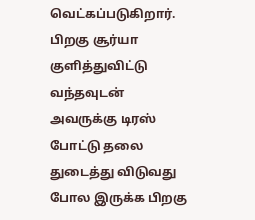வெட்கப்படுகிறார். பிறகு சூர்யா குளித்துவிட்டு வந்தவுடன் அவருக்கு டிரஸ் போட்டு தலை துடைத்து விடுவது போல இருக்க பிறகு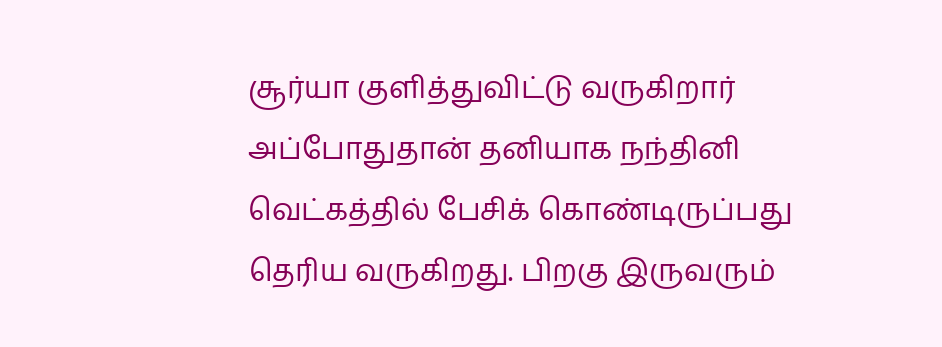சூர்யா குளித்துவிட்டு வருகிறார் அப்போதுதான் தனியாக நந்தினி வெட்கத்தில் பேசிக் கொண்டிருப்பது தெரிய வருகிறது. பிறகு இருவரும்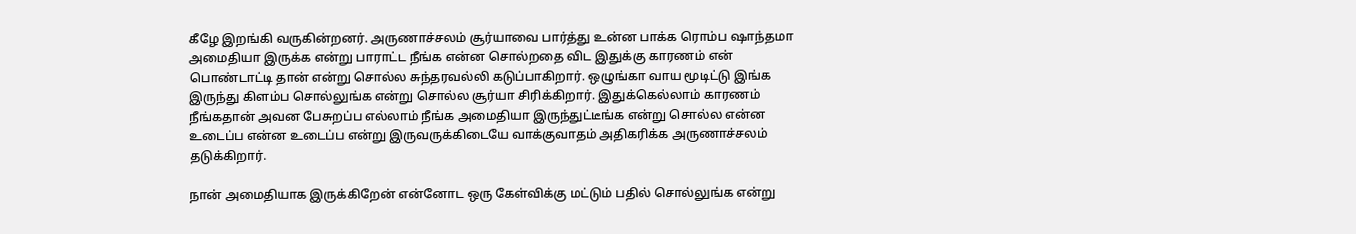கீழே இறங்கி வருகின்றனர். அருணாச்சலம் சூர்யாவை பார்த்து உன்ன பாக்க ரொம்ப ஷாந்தமா அமைதியா இருக்க என்று பாராட்ட நீங்க என்ன சொல்றதை விட இதுக்கு காரணம் என் பொண்டாட்டி தான் என்று சொல்ல சுந்தரவல்லி கடுப்பாகிறார். ஒழுங்கா வாய மூடிட்டு இங்க இருந்து கிளம்ப சொல்லுங்க என்று சொல்ல சூர்யா சிரிக்கிறார். இதுக்கெல்லாம் காரணம் நீங்கதான் அவன பேசுறப்ப எல்லாம் நீங்க அமைதியா இருந்துட்டீங்க என்று சொல்ல என்ன உடைப்ப என்ன உடைப்ப என்று இருவருக்கிடையே வாக்குவாதம் அதிகரிக்க அருணாச்சலம் தடுக்கிறார்.

நான் அமைதியாக இருக்கிறேன் என்னோட ஒரு கேள்விக்கு மட்டும் பதில் சொல்லுங்க என்று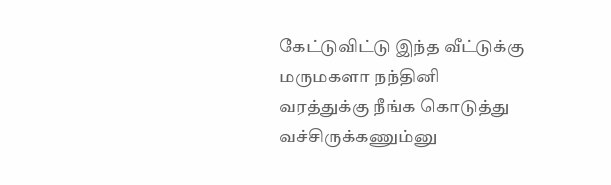கேட்டுவிட்டு இந்த வீட்டுக்கு மருமகளா நந்தினி வரத்துக்கு நீங்க கொடுத்து வச்சிருக்கணும்னு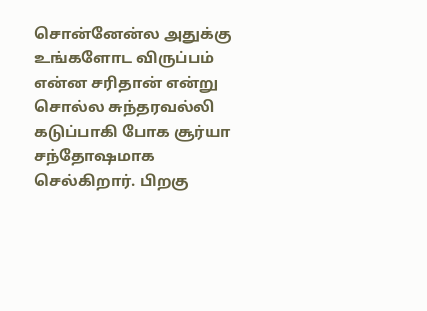சொன்னேன்ல அதுக்கு உங்களோட விருப்பம் என்ன சரிதான் என்று சொல்ல சுந்தரவல்லி கடுப்பாகி போக சூர்யா சந்தோஷமாக செல்கிறார். பிறகு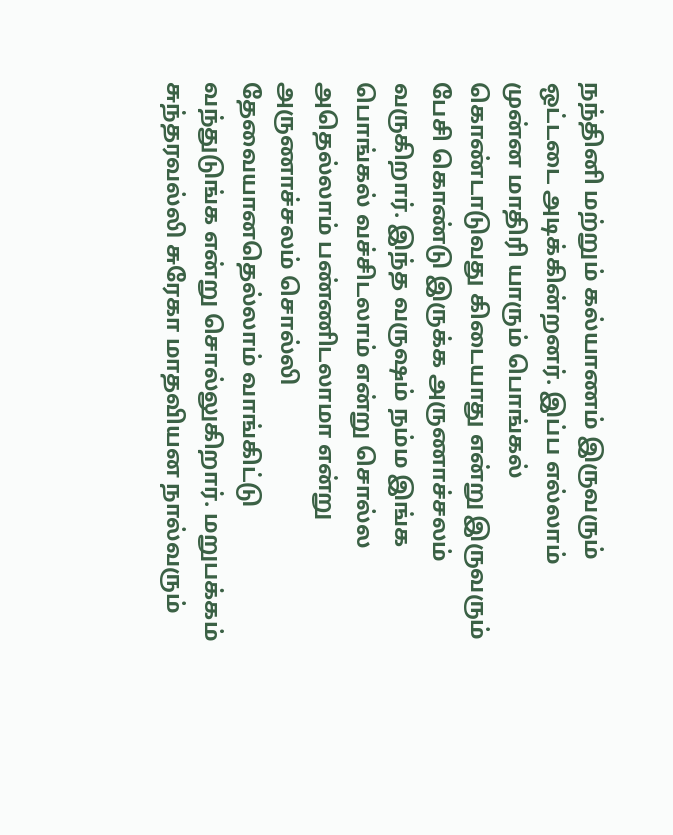நந்தினி மற்றும் கல்யாணம் இருவரும் ஒட்டடை அடிக்கின்றனர். இப்ப எல்லாம் முன்ன மாதிரி யாரும் பொங்கல் கொண்டாடுவது கிடையாது என்று இருவரும் பேசி கொண்டு இருக்க அருணாச்சலம் வருகிறார். இந்த வருஷம் நம்ம இங்க பொங்கல் வச்சிடலாம் என்று சொல்ல அதெல்லாம் பண்ணிடலாமா என்று அருணாச்சலம் சொல்லி தேவையானதெல்லாம் வாங்கிட்டு வந்துடுங்க என்று சொல்லுகிறார். மறுபக்கம் சுந்தரவல்லி சுரேகா மாதவியன நால்வரும்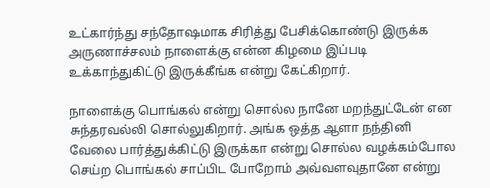உட்கார்ந்து சந்தோஷமாக சிரித்து பேசிக்கொண்டு இருக்க அருணாச்சலம் நாளைக்கு என்ன கிழமை இப்படி உக்காந்துகிட்டு இருக்கீங்க என்று கேட்கிறார்.

நாளைக்கு பொங்கல் என்று சொல்ல நானே மறந்துட்டேன் என சுந்தரவல்லி சொல்லுகிறார். அங்க ஒத்த ஆளா நந்தினி வேலை பார்த்துக்கிட்டு இருக்கா என்று சொல்ல வழக்கம்போல செய்ற பொங்கல் சாப்பிட போறோம் அவ்வளவுதானே என்று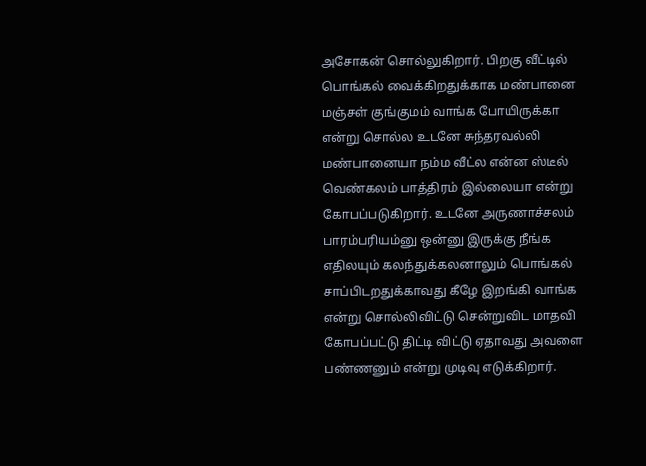அசோகன் சொல்லுகிறார். பிறகு வீட்டில் பொங்கல் வைக்கிறதுக்காக மண்பானை மஞ்சள் குங்குமம் வாங்க போயிருக்கா என்று சொல்ல உடனே சுந்தரவல்லி மண்பானையா நம்ம வீட்ல என்ன ஸ்டீல் வெண்கலம் பாத்திரம் இல்லையா என்று கோபப்படுகிறார். உடனே அருணாச்சலம் பாரம்பரியம்னு ஒன்னு இருக்கு நீங்க எதிலயும் கலந்துக்கலனாலும் பொங்கல் சாப்பிடறதுக்காவது கீழே இறங்கி வாங்க என்று சொல்லிவிட்டு சென்றுவிட மாதவி கோபப்பட்டு திட்டி விட்டு ஏதாவது அவளை பண்ணனும் என்று முடிவு எடுக்கிறார்.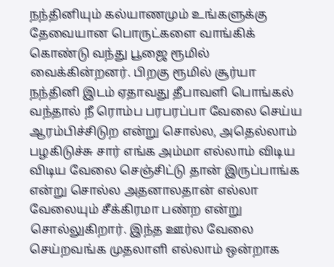நந்தினியும் கல்யாணமும் உங்களுக்கு தேவையான பொருட்களை வாங்கிக் கொண்டு வந்து பூஜை ரூமில் வைக்கின்றனர். பிறகு ரூமில் சூர்யா நந்தினி இடம் ஏதாவது தீபாவளி பொங்கல் வந்தால் நீ ரொம்ப பரபரப்பா வேலை செய்ய ஆரம்பிச்சிடுற என்று சொல்ல, அதெல்லாம் பழகிடுச்சு சார் எங்க அம்மா எல்லாம் விடிய விடிய வேலை செஞ்சிட்டு தான் இருப்பாங்க என்று சொல்ல அதனாலதான் எல்லா வேலையும் சீக்கிரமா பண்ற என்று சொல்லுகிறார். இந்த ஊர்ல வேலை செய்றவங்க முதலாளி எல்லாம் ஒன்றாக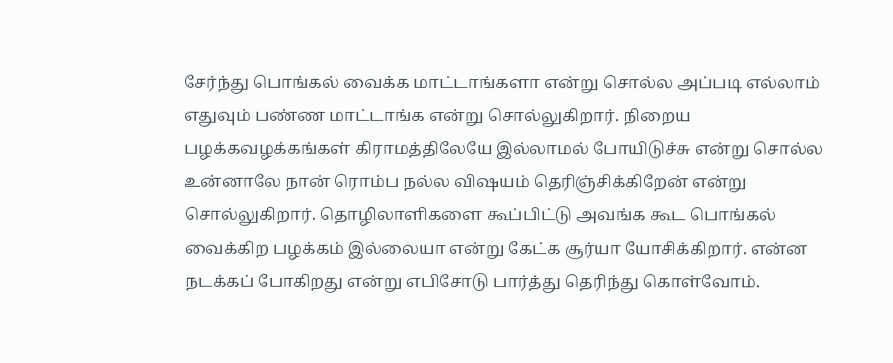சேர்ந்து பொங்கல் வைக்க மாட்டாங்களா என்று சொல்ல அப்படி எல்லாம் எதுவும் பண்ண மாட்டாங்க என்று சொல்லுகிறார். நிறைய பழக்கவழக்கங்கள் கிராமத்திலேயே இல்லாமல் போயிடுச்சு என்று சொல்ல உன்னாலே நான் ரொம்ப நல்ல விஷயம் தெரிஞ்சிக்கிறேன் என்று சொல்லுகிறார். தொழிலாளிகளை கூப்பிட்டு அவங்க கூட பொங்கல் வைக்கிற பழக்கம் இல்லையா என்று கேட்க சூர்யா யோசிக்கிறார். என்ன நடக்கப் போகிறது என்று எபிசோடு பார்த்து தெரிந்து கொள்வோம்.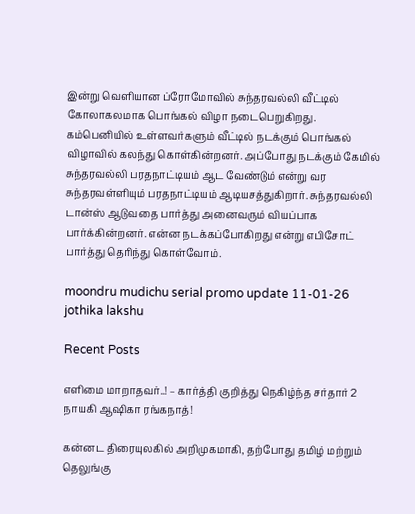இன்று வெளியான ப்ரோமோவில் சுந்தரவல்லி வீட்டில் கோலாகலமாக பொங்கல் விழா நடைபெறுகிறது. கம்பெனியில் உள்ளவர்களும் வீட்டில் நடக்கும் பொங்கல் விழாவில் கலந்து கொள்கின்றனர். அப்போது நடக்கும் கேமில் சுந்தரவல்லி பரதநாட்டியம் ஆட வேண்டும் என்று வர சுந்தரவள்ளியும் பரதநாட்டியம் ஆடியசத்துகிறார். சுந்தரவல்லி டான்ஸ் ஆடுவதை பார்த்து அனைவரும் வியப்பாக பார்க்கின்றனர். என்ன நடக்கப்போகிறது என்று எபிசோட் பார்த்து தெரிந்து கொள்வோம்.

moondru mudichu serial promo update 11-01-26
jothika lakshu

Recent Posts

எளிமை மாறாதவர்..! – கார்த்தி குறித்து நெகிழ்ந்த சர்தார் 2 நாயகி ஆஷிகா ரங்கநாத்!

கன்னட திரையுலகில் அறிமுகமாகி, தற்போது தமிழ் மற்றும் தெலுங்கு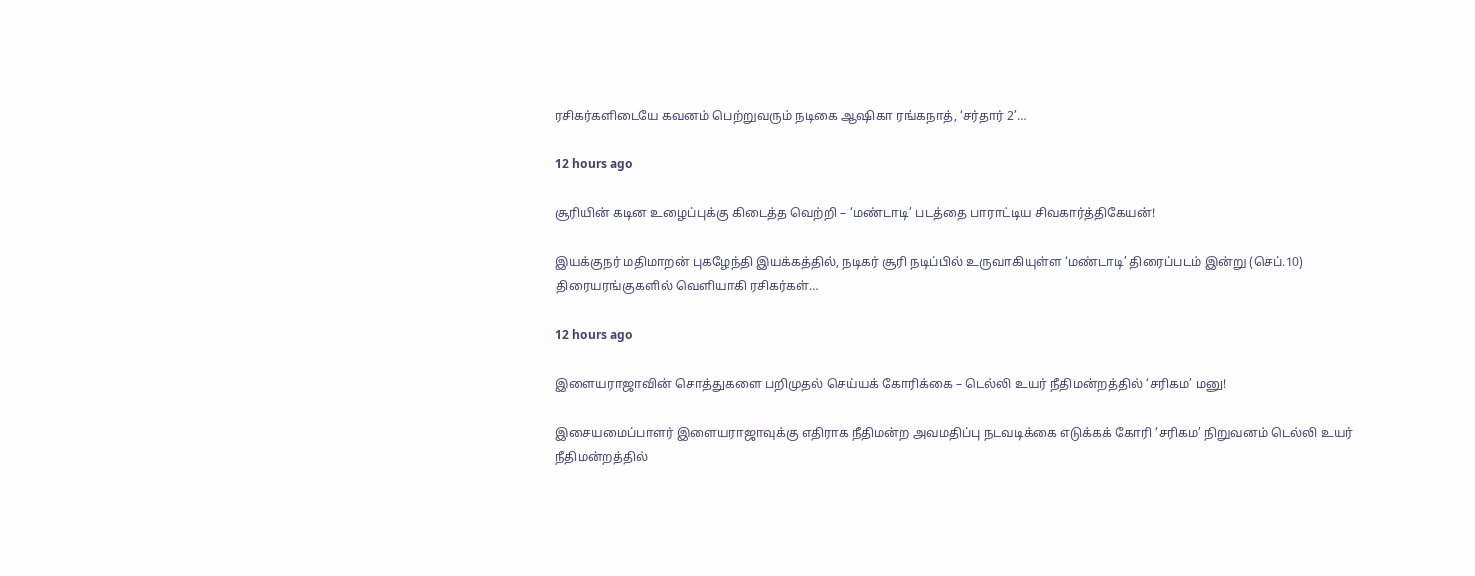ரசிகர்களிடையே கவனம் பெற்றுவரும் நடிகை ஆஷிகா ரங்கநாத், ‘சர்தார் 2’…

12 hours ago

சூரியின் கடின உழைப்புக்கு கிடைத்த வெற்றி – ‘மண்டாடி’ படத்தை பாராட்டிய சிவகார்த்திகேயன்!

இயக்குநர் மதிமாறன் புகழேந்தி இயக்கத்தில், நடிகர் சூரி நடிப்பில் உருவாகியுள்ள ‘மண்டாடி’ திரைப்படம் இன்று (செப்.10) திரையரங்குகளில் வெளியாகி ரசிகர்கள்…

12 hours ago

இளையராஜாவின் சொத்துகளை பறிமுதல் செய்யக் கோரிக்கை – டெல்லி உயர் நீதிமன்றத்தில் ‘சரிகம’ மனு!

இசையமைப்பாளர் இளையராஜாவுக்கு எதிராக நீதிமன்ற அவமதிப்பு நடவடிக்கை எடுக்கக் கோரி ‘சரிகம’ நிறுவனம் டெல்லி உயர் நீதிமன்றத்தில்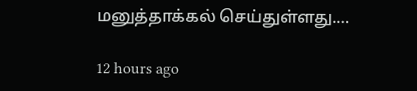மனுத்தாக்கல் செய்துள்ளது.…

12 hours ago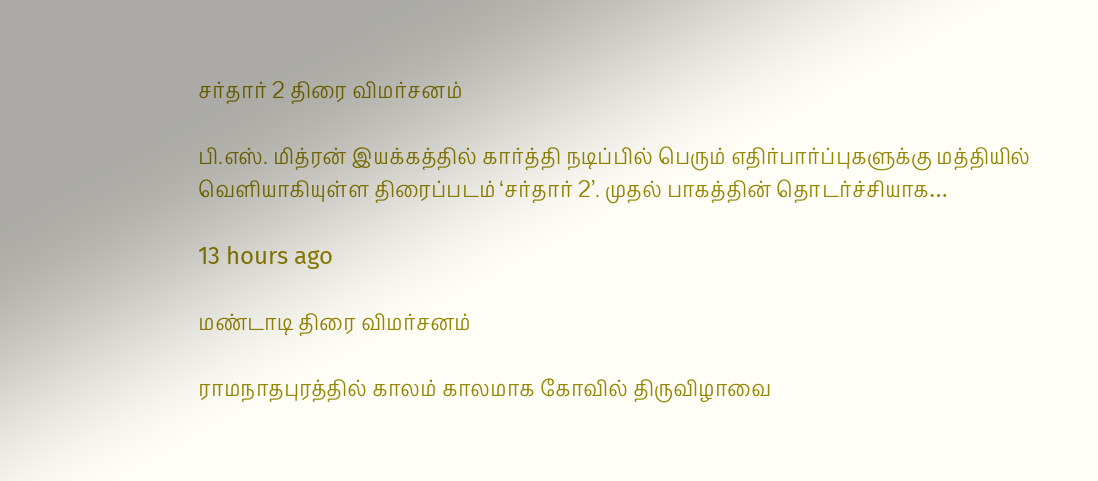சர்தார் 2 திரை விமர்சனம்

பி.எஸ். மித்ரன் இயக்கத்தில் கார்த்தி நடிப்பில் பெரும் எதிர்பார்ப்புகளுக்கு மத்தியில் வெளியாகியுள்ள திரைப்படம் ‘சர்தார் 2’. முதல் பாகத்தின் தொடர்ச்சியாக…

13 hours ago

மண்டாடி திரை விமர்சனம்

ராமநாதபுரத்தில் காலம் காலமாக கோவில் திருவிழாவை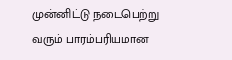முன்னிட்டு நடைபெற்று வரும் பாரம்பரியமான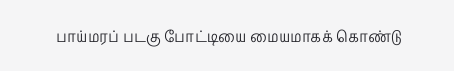பாய்மரப் படகு போட்டியை மையமாகக் கொண்டு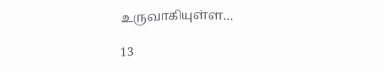உருவாகியுள்ள…

13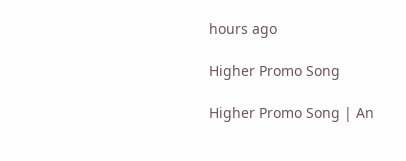hours ago

Higher Promo Song

Higher Promo Song | An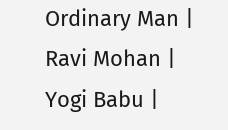Ordinary Man | Ravi Mohan | Yogi Babu |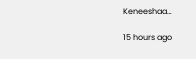Keneeshaa…

15 hours ago